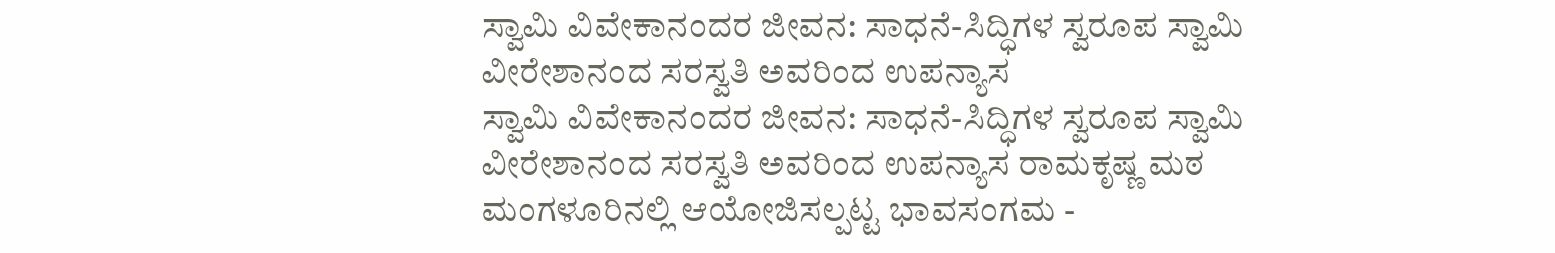ಸ್ವಾಮಿ ವಿವೇಕಾನಂದರ ಜೀವನ: ಸಾಧನೆ-ಸಿದ್ಧಿಗಳ ಸ್ವರೂಪ ಸ್ವಾಮಿ ವೀರೇಶಾನಂದ ಸರಸ್ವತಿ ಅವರಿಂದ ಉಪನ್ಯಾಸ
ಸ್ವಾಮಿ ವಿವೇಕಾನಂದರ ಜೀವನ: ಸಾಧನೆ-ಸಿದ್ಧಿಗಳ ಸ್ವರೂಪ ಸ್ವಾಮಿ ವೀರೇಶಾನಂದ ಸರಸ್ವತಿ ಅವರಿಂದ ಉಪನ್ಯಾಸ ರಾಮಕೃಷ್ಣ ಮಠ ಮಂಗಳೂರಿನಲ್ಲಿ ಆಯೋಜಿಸಲ್ಪಟ್ಟ ಭಾವಸಂಗಮ -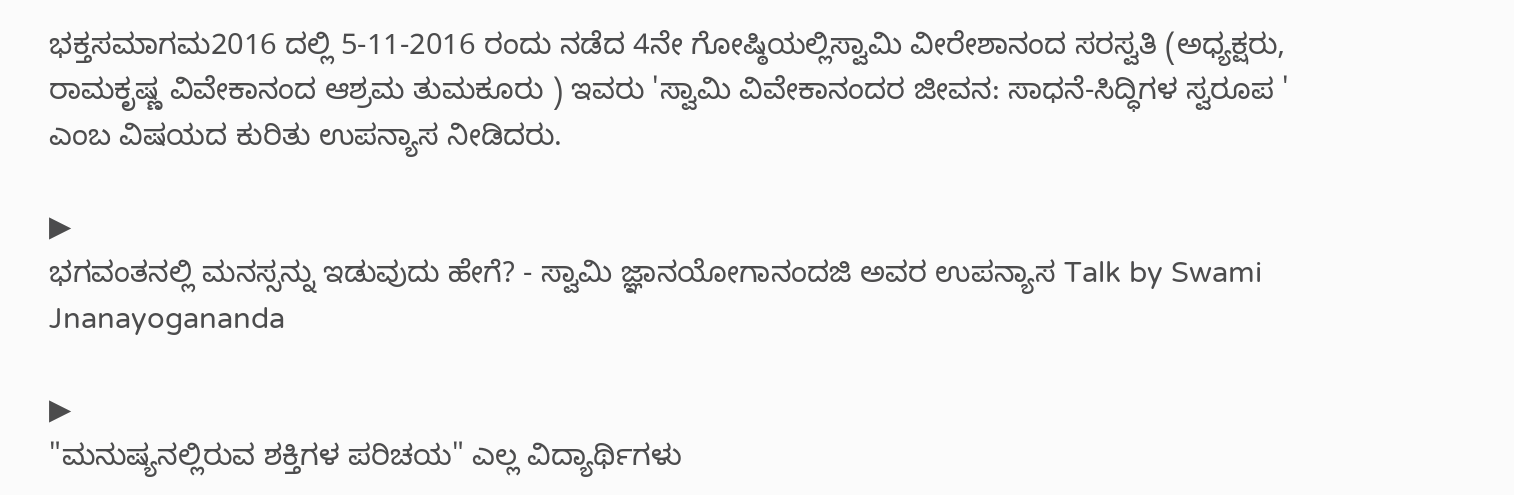ಭಕ್ತಸಮಾಗಮ2016 ದಲ್ಲಿ 5-11-2016 ರಂದು ನಡೆದ 4ನೇ ಗೋಷ್ಠಿಯಲ್ಲಿಸ್ವಾಮಿ ವೀರೇಶಾನಂದ ಸರಸ್ವತಿ (ಅಧ್ಯಕ್ಷರು, ರಾಮಕೃಷ್ಣ ವಿವೇಕಾನಂದ ಆಶ್ರಮ ತುಮಕೂರು ) ಇವರು 'ಸ್ವಾಮಿ ವಿವೇಕಾನಂದರ ಜೀವನ: ಸಾಧನೆ-ಸಿದ್ಧಿಗಳ ಸ್ವರೂಪ ' ಎಂಬ ವಿಷಯದ ಕುರಿತು ಉಪನ್ಯಾಸ ನೀಡಿದರು.

▶
ಭಗವಂತನಲ್ಲಿ ಮನಸ್ಸನ್ನು ಇಡುವುದು ಹೇಗೆ? - ಸ್ವಾಮಿ ಜ್ಞಾನಯೋಗಾನಂದಜಿ ಅವರ ಉಪನ್ಯಾಸ Talk by Swami Jnanayogananda

▶
"ಮನುಷ್ಯನಲ್ಲಿರುವ ಶಕ್ತಿಗಳ ಪರಿಚಯ" ಎಲ್ಲ ವಿದ್ಯಾರ್ಥಿಗಳು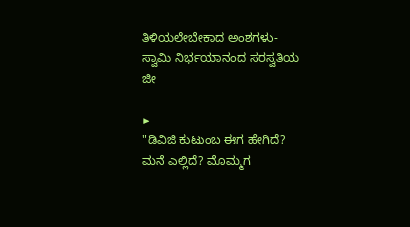ತಿಳಿಯಲೇಬೇಕಾದ ಅಂಶಗಳು- ಸ್ವಾಮಿ ನಿರ್ಭಯಾನಂದ ಸರಸ್ವತಿಯ ಜೀ

▶
"ಡಿವಿಜಿ ಕುಟುಂಬ ಈಗ ಹೇಗಿದೆ? ಮನೆ ಎಲ್ಲಿದೆ? ಮೊಮ್ಮಗ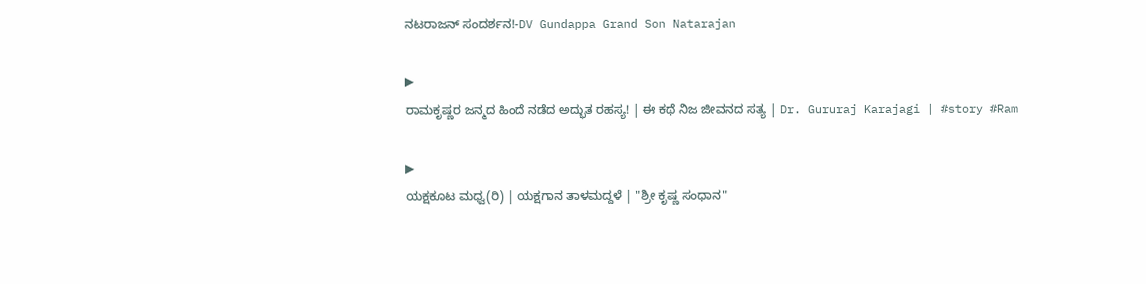ನಟರಾಜನ್ ಸಂದರ್ಶನ!-DV Gundappa Grand Son Natarajan

▶
ರಾಮಕೃಷ್ಣರ ಜನ್ಮದ ಹಿಂದೆ ನಡೆದ ಅದ್ಭುತ ರಹಸ್ಯ! | ಈ ಕಥೆ ನಿಜ ಜೀವನದ ಸತ್ಯ | Dr. Gururaj Karajagi | #story #Ram

▶
ಯಕ್ಷಕೂಟ ಮಧ್ವ(ರಿ) | ಯಕ್ಷಗಾನ ತಾಳಮದ್ದಳೆ | "ಶ್ರೀ ಕೃಷ್ಣ ಸಂಧಾನ"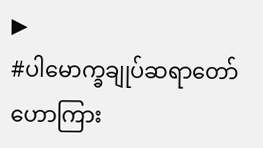▶
#ပါမောက္ခချုပ်ဆရာတော်ဟောကြား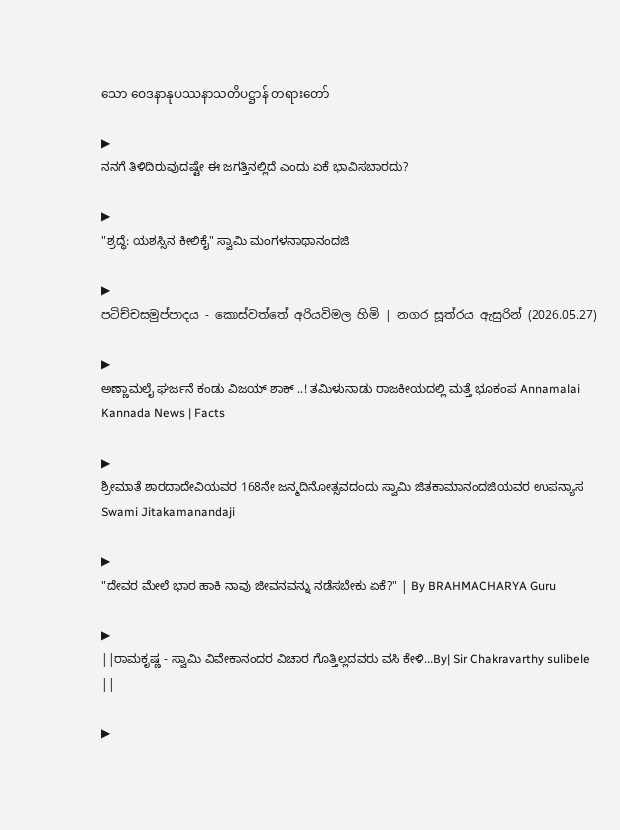သော ဝေဒနာနုပဿနာသတိပဋ္ဌာန် တရားတော်

▶
ನನಗೆ ತಿಳಿದಿರುವುದಷ್ಟೇ ಈ ಜಗತ್ತಿನಲ್ಲಿದೆ ಎಂದು ಏಕೆ ಭಾವಿಸಬಾರದು?

▶
"ಶ್ರದ್ಧೆ: ಯಶಸ್ಸಿನ ಕೀಲಿಕೈ" ಸ್ವಾಮಿ ಮಂಗಳನಾಥಾನಂದಜಿ

▶
පටිච්චසමුප්පාදය - කොස්වත්තේ අරියවිමල හිමි | නගර සූත්රය ඇසුරින් (2026.05.27)

▶
ಅಣ್ಣಾಮಲೈ ಘರ್ಜನೆ ಕಂಡು ವಿಜಯ್ ಶಾಕ್ ..! ತಮಿಳುನಾಡು ರಾಜಕೀಯದಲ್ಲಿ ಮತ್ತೆ ಭೂಕಂಪ Annamalai Kannada News | Facts

▶
ಶ್ರೀಮಾತೆ ಶಾರದಾದೇವಿಯವರ 168ನೇ ಜನ್ಮದಿನೋತ್ಸವದಂದು ಸ್ವಾಮಿ ಜಿತಕಾಮಾನಂದಜಿಯವರ ಉಪನ್ಯಾಸ Swami Jitakamanandaji

▶
"ದೇವರ ಮೇಲೆ ಭಾರ ಹಾಕಿ ನಾವು ಜೀವನವನ್ನು ನಡೆಸಬೇಕು ಏಕೆ?" | By BRAHMACHARYA Guru

▶
||ರಾಮಕೃಷ್ಣ - ಸ್ವಾಮಿ ವಿವೇಕಾನಂದರ ವಿಚಾರ ಗೊತ್ತಿಲ್ಲದವರು ವಸಿ ಕೇಳಿ...By| Sir Chakravarthy sulibele ||

▶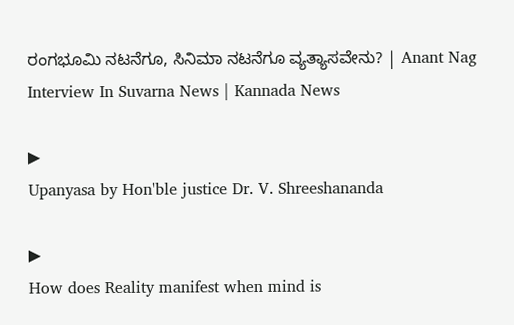ರಂಗಭೂಮಿ ನಟನೆಗೂ, ಸಿನಿಮಾ ನಟನೆಗೂ ವ್ಯತ್ಯಾಸವೇನು? | Anant Nag Interview In Suvarna News | Kannada News

▶
Upanyasa by Hon'ble justice Dr. V. Shreeshananda

▶
How does Reality manifest when mind is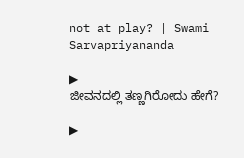not at play? | Swami Sarvapriyananda

▶
ಜೀವನದಲ್ಲಿ ತಣ್ಣಗಿರೋದು ಹೇಗೆ?

▶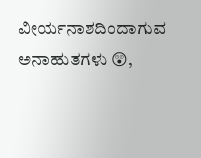ವೀರ್ಯನಾಶದಿಂದಾಗುವ ಅನಾಹುತಗಳು 😲,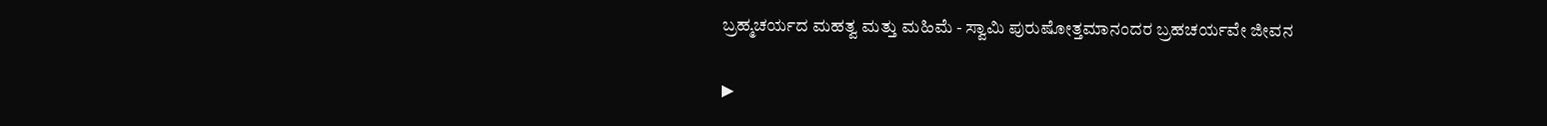ಬ್ರಹ್ಮಚರ್ಯದ ಮಹತ್ವ ಮತ್ತು ಮಹಿಮೆ - ಸ್ವಾಮಿ ಪುರುಷೋತ್ತಮಾನಂದರ ಬ್ರಹಚರ್ಯವೇ ಜೀವನ

▶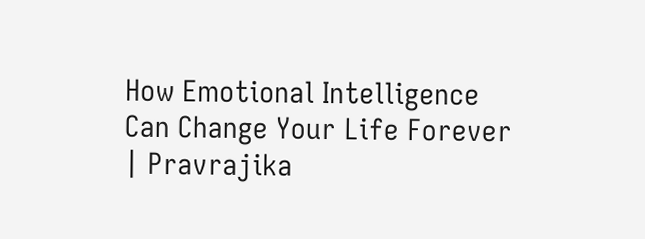How Emotional Intelligence Can Change Your Life Forever | Pravrajika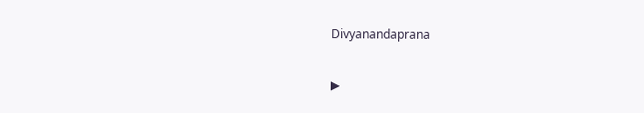Divyanandaprana

▶